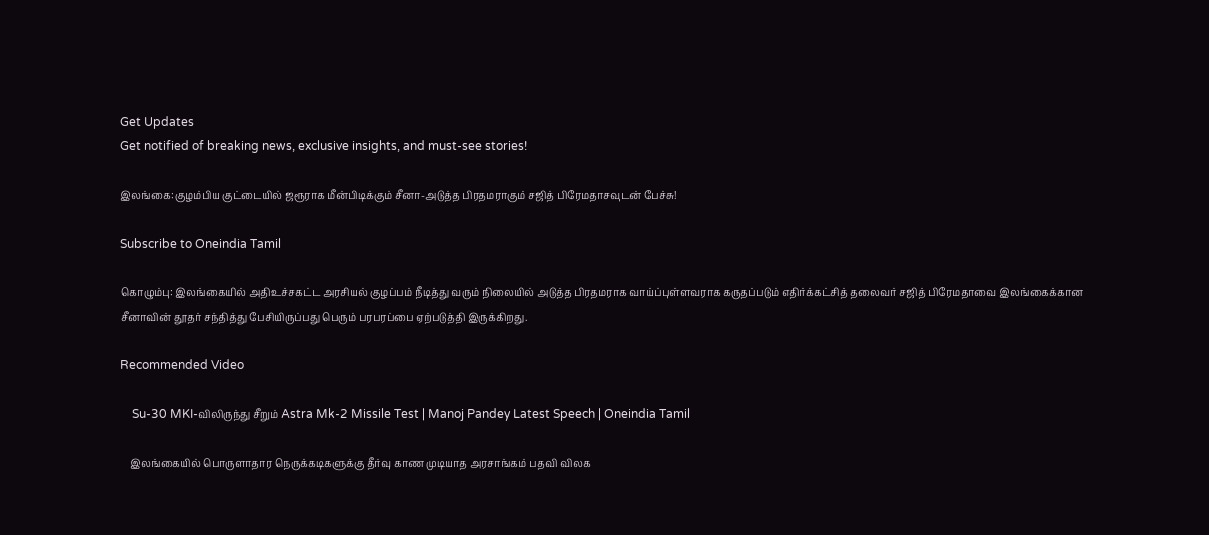Get Updates
Get notified of breaking news, exclusive insights, and must-see stories!

இலங்கை:குழம்பிய குட்டையில் ஜரூராக மீன்பிடிக்கும் சீனா-அடுத்த பிரதமராகும் சஜித் பிரேமதாசவுடன் பேச்சு!

Subscribe to Oneindia Tamil

கொழும்பு: இலங்கையில் அதிஉச்சகட்ட அரசியல் குழப்பம் நீடித்து வரும் நிலையில் அடுத்த பிரதமராக வாய்ப்புள்ளவராக கருதப்படும் எதிர்க்கட்சித் தலைவர் சஜித் பிரேமதாவை இலங்கைக்கான சீனாவின் தூதர் சந்தித்து பேசியிருப்பது பெரும் பரபரப்பை ஏற்படுத்தி இருக்கிறது.

Recommended Video

    Su-30 MKI-விலிருந்து சீறும் Astra Mk-2 Missile Test | Manoj Pandey Latest Speech | Oneindia Tamil

    இலங்கையில் பொருளாதார நெருக்கடிகளுக்கு தீர்வு காண முடியாத அரசாங்கம் பதவி விலக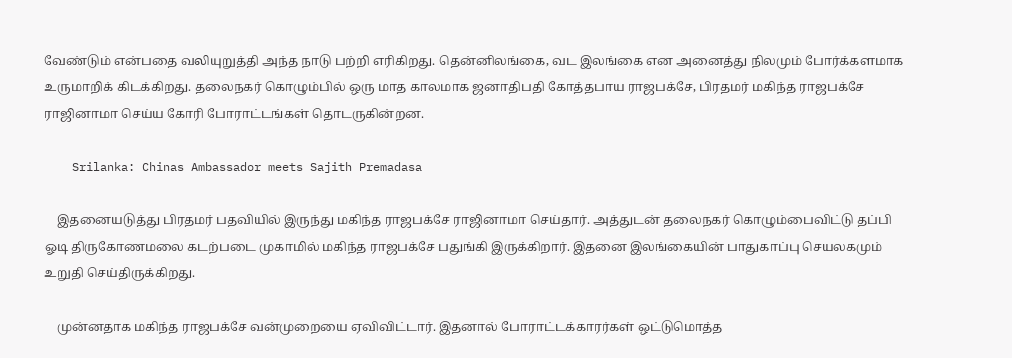வேண்டும் என்பதை வலியுறுத்தி அந்த நாடு பற்றி எரிகிறது. தென்னிலங்கை, வட இலங்கை என அனைத்து நிலமும் போர்க்களமாக உருமாறிக் கிடக்கிறது. தலைநகர் கொழும்பில் ஒரு மாத காலமாக ஜனாதிபதி கோத்தபாய ராஜபக்சே, பிரதமர் மகிந்த ராஜபக்சே ராஜினாமா செய்ய கோரி போராட்டங்கள் தொடருகின்றன.

    Srilanka: Chinas Ambassador meets Sajith Premadasa

    இதனையடுத்து பிரதமர் பதவியில் இருந்து மகிந்த ராஜபக்சே ராஜினாமா செய்தார். அத்துடன் தலைநகர் கொழும்பைவிட்டு தப்பி ஓடி திருகோணமலை கடற்படை முகாமில் மகிந்த ராஜபக்சே பதுங்கி இருக்கிறார். இதனை இலங்கையின் பாதுகாப்பு செயலகமும் உறுதி செய்திருக்கிறது.

    முன்னதாக மகிந்த ராஜபக்சே வன்முறையை ஏவிவிட்டார். இதனால் போராட்டக்காரர்கள் ஒட்டுமொத்த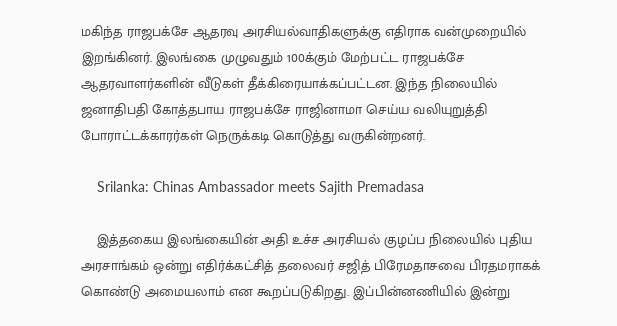மகிந்த ராஜபக்சே ஆதரவு அரசியல்வாதிகளுக்கு எதிராக வன்முறையில் இறங்கினர். இலங்கை முழுவதும் 100க்கும் மேற்பட்ட ராஜபக்சே ஆதரவாளர்களின் வீடுகள் தீக்கிரையாக்கப்பட்டன. இந்த நிலையில் ஜனாதிபதி கோத்தபாய ராஜபக்சே ராஜினாமா செய்ய வலியுறுத்தி போராட்டக்காரர்கள் நெருக்கடி கொடுத்து வருகின்றனர்.

    Srilanka: Chinas Ambassador meets Sajith Premadasa

    இத்தகைய இலங்கையின் அதி உச்ச அரசியல் குழப்ப நிலையில் புதிய அரசாங்கம் ஒன்று எதிர்க்கட்சித் தலைவர் சஜித் பிரேமதாசவை பிரதமராகக் கொண்டு அமையலாம் என கூறப்படுகிறது. இப்பின்னணியில் இன்று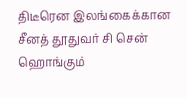திடீரென இலங்கைக்கான சீனத் தூதுவர் சி சென் ஹொங்கும்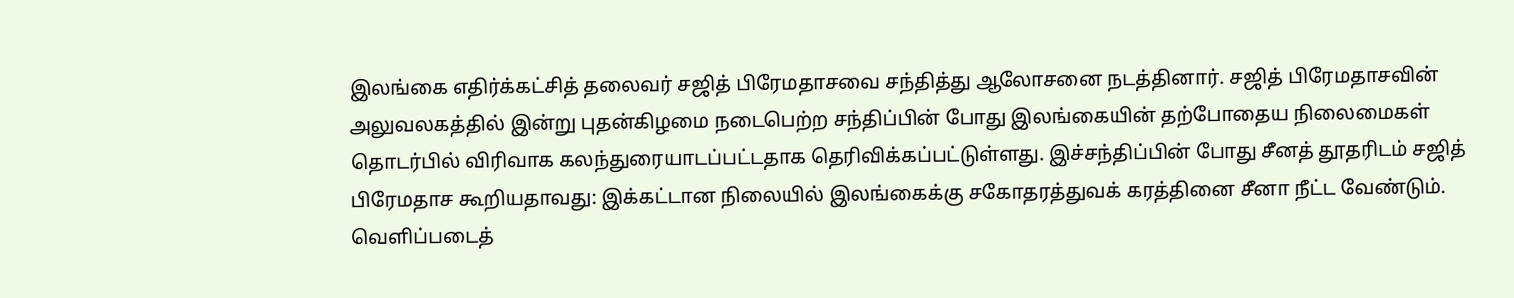இலங்கை எதிர்க்கட்சித் தலைவர் சஜித் பிரேமதாசவை சந்தித்து ஆலோசனை நடத்தினார். சஜித் பிரேமதாசவின் அலுவலகத்தில் இன்று புதன்கிழமை நடைபெற்ற சந்திப்பின் போது இலங்கையின் தற்போதைய நிலைமைகள் தொடர்பில் விரிவாக கலந்துரையாடப்பட்டதாக தெரிவிக்கப்பட்டுள்ளது. இச்சந்திப்பின் போது சீனத் தூதரிடம் சஜித் பிரேமதாச கூறியதாவது: இக்கட்டான நிலையில் இலங்கைக்கு சகோதரத்துவக் கரத்தினை சீனா நீட்ட வேண்டும். வெளிப்படைத்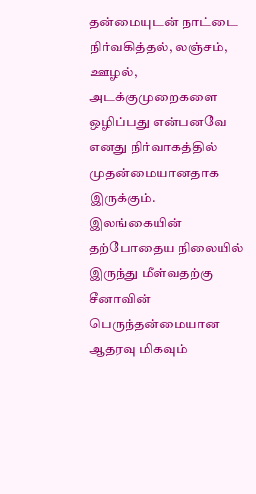தன்மையுடன் நாட்டை நிர்வகித்தல், லஞ்சம், ஊழல், அடக்குமுறைகளை ஒழிப்பது என்பனவே எனது நிர்வாகத்தில் முதன்மையானதாக இருக்கும். இலங்கையின் தற்போதைய நிலையில் இருந்து மீள்வதற்கு சீனாவின் பெருந்தன்மையான ஆதரவு மிகவும்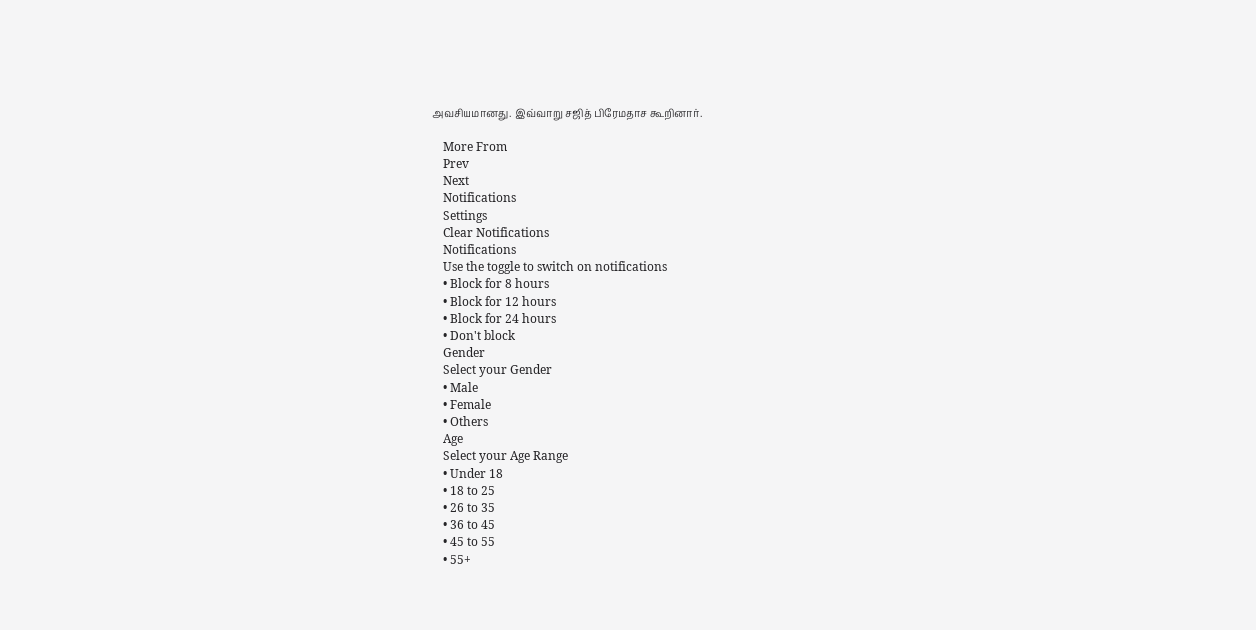அவசியமானது. இவ்வாறு சஜித் பிரேமதாச கூறினார்.

    More From
    Prev
    Next
    Notifications
    Settings
    Clear Notifications
    Notifications
    Use the toggle to switch on notifications
    • Block for 8 hours
    • Block for 12 hours
    • Block for 24 hours
    • Don't block
    Gender
    Select your Gender
    • Male
    • Female
    • Others
    Age
    Select your Age Range
    • Under 18
    • 18 to 25
    • 26 to 35
    • 36 to 45
    • 45 to 55
    • 55+